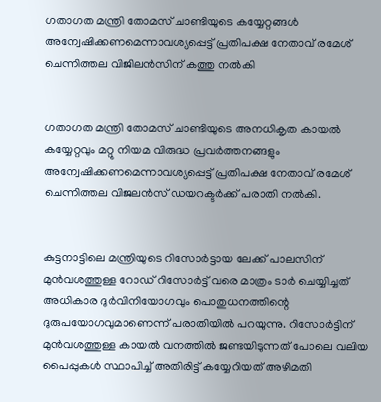ഗതാഗത മന്ത്രി തോമസ് ചാണ്ടിയുടെ കയ്യേറ്റങ്ങള്‍ അന്വേഷിക്കണമെന്നാവശ്യപ്പെട്ട് പ്രതിപക്ഷ നേതാവ് രമേശ് ചെന്നിത്തല വിജിലന്‍സിന് കത്തു നല്‍കി


ഗതാഗത മന്ത്രി തോമസ് ചാണ്ടിയുടെ അനധികൃത കായല്‍ കയ്യേറ്റവും മറ്റു നിയമ വിരുദ്ധ പ്രവര്‍ത്തനങ്ങളും അന്വേഷിക്കണമെന്നാവശ്യപ്പെട്ട് പ്രതിപക്ഷ നേതാവ് രമേശ് ചെന്നിത്തല വിജലന്‍സ് ഡയറക്ടര്‍ക്ക് പരാതി നല്‍കി.


കുട്ടനാട്ടിലെ മന്ത്രിയുടെ റിസോര്‍ട്ടായ ലേക്ക് പാലസിന് മുന്‍വശത്തുള്ള റോഡ് റിസോര്‍ട്ട് വരെ മാത്രം ടാര്‍ ചെയ്യിച്ചത് അധികാര ദുര്‍വിനിയോഗവും പൊതുധനത്തിന്റെ ദുരുപയോഗവുമാണെന്ന് പരാതിയില്‍ പറയുന്നു. റിസോര്‍ട്ടിന് മുന്‍വശത്തുള്ള കായല്‍ വനത്തില്‍ ജണ്ടയിടുന്നത് പോലെ വലിയ പൈപ്പുകള്‍ സ്ഥാപിച്ച് അതിരിട്ട് കയ്യേറിയത് അഴിമതി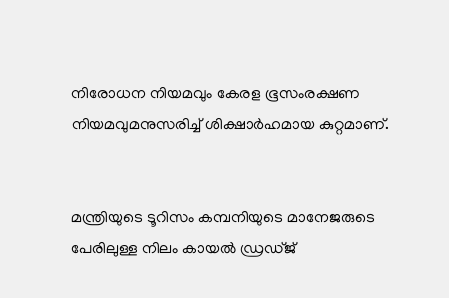നിരോധന നിയമവും കേരള ഭൂസംരക്ഷണ നിയമവുമനുസരിച്ച് ശിക്ഷാര്‍ഹമായ കുറ്റമാണ്.


മന്ത്രിയുടെ ടൂറിസം കമ്പനിയുടെ മാനേജരുടെ പേരിലുള്ള നിലം കായല്‍ ഡ്രഡ്ജ്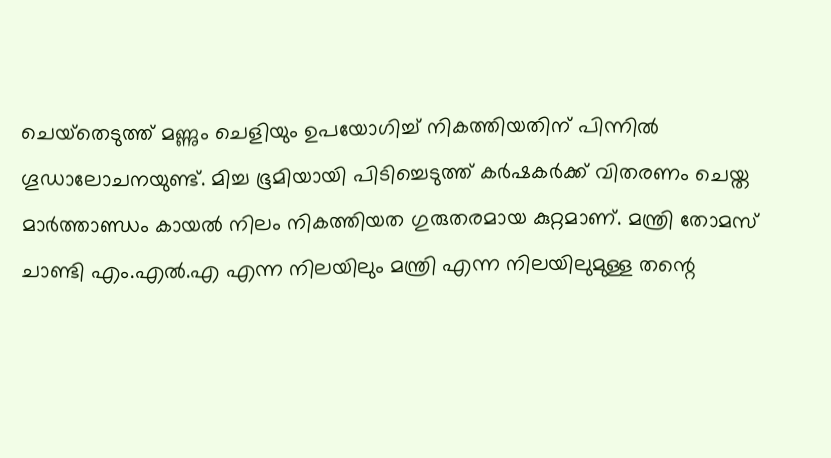ചെയ്‌തെടുത്ത് മണ്ണും ചെളിയും ഉപയോഗിച്ച് നികത്തിയതിന് പിന്നില്‍ ഗൂഡാലോചനയുണ്ട്. മിച്ച ഭൂമിയായി പിടിച്ചെടുത്ത് കര്‍ഷകര്‍ക്ക് വിതരണം ചെയ്ത മാര്‍ത്താണ്ഡം കായല്‍ നിലം നികത്തിയത ഗുരുതരമായ കുറ്റമാണ്. മന്ത്രി തോമസ് ചാണ്ടി എം.എല്‍.എ എന്ന നിലയിലും മന്ത്രി എന്ന നിലയിലുമുള്ള തന്റെ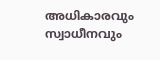അധികാരവും സ്വാധീനവും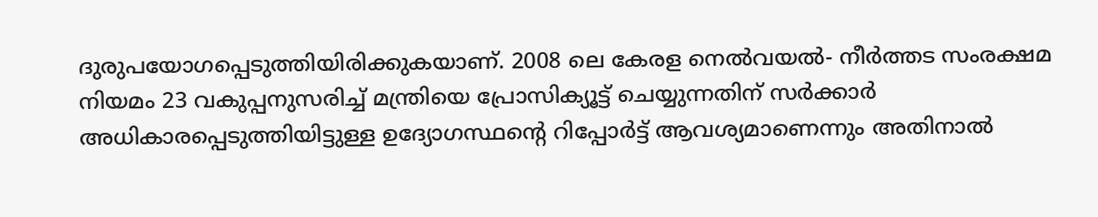ദുരുപയോഗപ്പെടുത്തിയിരിക്കുകയാണ്. 2008 ലെ കേരള നെല്‍വയല്‍- നീര്‍ത്തട സംരക്ഷമ നിയമം 23 വകുപ്പനുസരിച്ച് മന്ത്രിയെ പ്രോസിക്യൂട്ട് ചെയ്യുന്നതിന് സര്‍ക്കാര്‍ അധികാരപ്പെടുത്തിയിട്ടുള്ള ഉദ്യോഗസ്ഥന്റെ റിപ്പോര്‍ട്ട് ആവശ്യമാണെന്നും അതിനാല്‍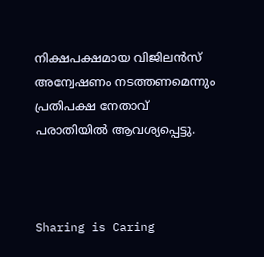നിക്ഷപക്ഷമായ വിജിലന്‍സ് അന്വേഷണം നടത്തണമെന്നും പ്രതിപക്ഷ നേതാവ് പരാതിയില്‍ ആവശ്യപ്പെട്ടു.



Sharing is Caring